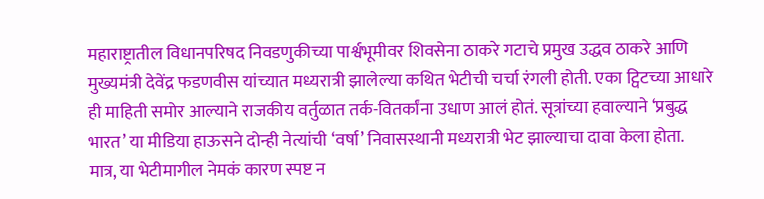महाराष्ट्रातील विधानपरिषद निवडणुकीच्या पार्श्वभूमीवर शिवसेना ठाकरे गटाचे प्रमुख उद्धव ठाकरे आणि मुख्यमंत्री देवेंद्र फडणवीस यांच्यात मध्यरात्री झालेल्या कथित भेटीची चर्चा रंगली होती. एका ट्विटच्या आधारे ही माहिती समोर आल्याने राजकीय वर्तुळात तर्क-वितर्कांना उधाण आलं होतं. सूत्रांच्या हवाल्याने ‘प्रबुद्ध भारत’ या मीडिया हाऊसने दोन्ही नेत्यांची ‘वर्षा’ निवासस्थानी मध्यरात्री भेट झाल्याचा दावा केला होता. मात्र, या भेटीमागील नेमकं कारण स्पष्ट न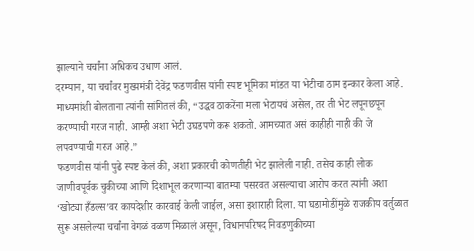झाल्याने चर्चांना अधिकच उधाण आलं.
दरम्यान, या चर्चांवर मुख्यमंत्री देवेंद्र फडणवीस यांनी स्पष्ट भूमिका मांडत या भेटीचा ठाम इन्कार केला आहे. माध्यमांशी बोलताना त्यांनी सांगितलं की, “उद्धव ठाकरेंना मला भेटायचं असेल, तर ती भेट लपूनछपून करण्याची गरज नाही. आम्ही अशा भेटी उघडपणे करू शकतो. आमच्यात असं काहीही नाही की जे लपवण्याची गरज आहे.”
फडणवीस यांनी पुढे स्पष्ट केलं की, अशा प्रकारची कोणतीही भेट झालेली नाही. तसेच काही लोक जाणीवपूर्वक चुकीच्या आणि दिशाभूल करणाऱ्या बातम्या पसरवत असल्याचा आरोप करत त्यांनी अशा ‘खोट्या हँडल्स’वर कायदेशीर कारवाई केली जाईल, असा इशाराही दिला. या घडामोडींमुळे राजकीय वर्तुळात सुरू असलेल्या चर्चांना वेगळं वळण मिळालं असून, विधानपरिषद निवडणुकीच्या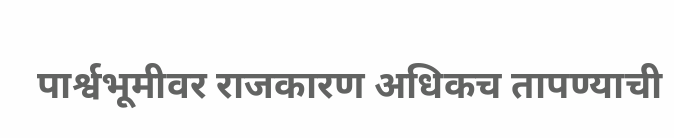पार्श्वभूमीवर राजकारण अधिकच तापण्याची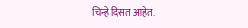चिन्हे दिसत आहेत.